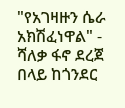"የአገዛዙን ሴራ አክሽፈነዋል" - ሻለቃ ፋኖ ደረጀ በላይ ከጎንደር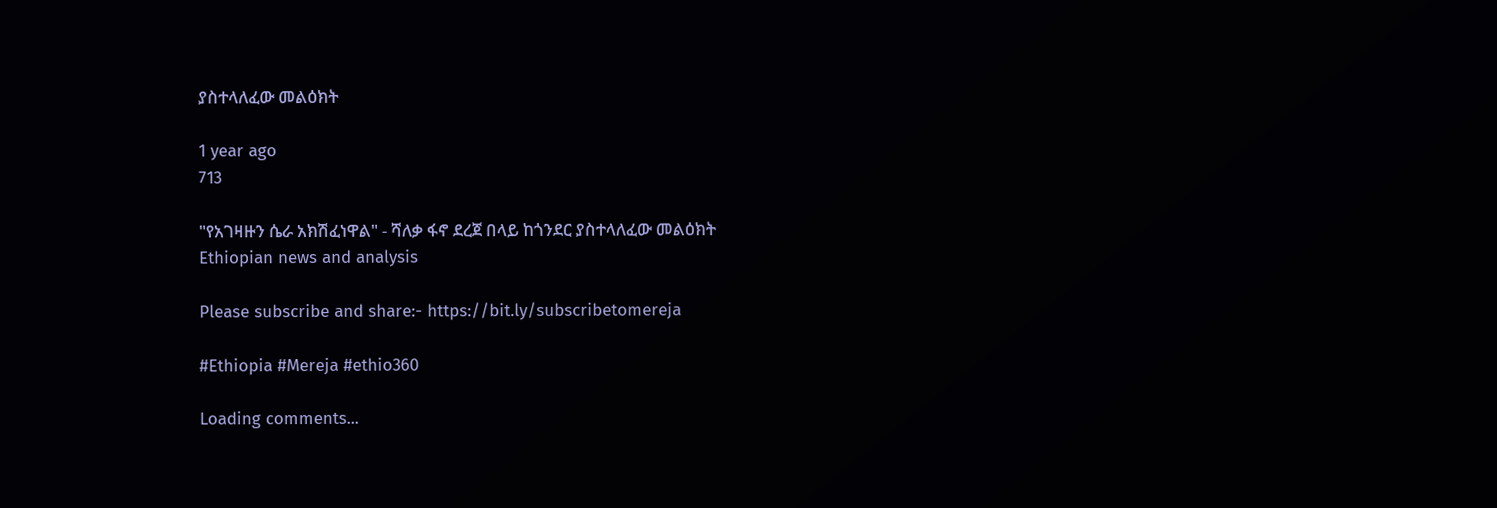ያስተላለፈው መልዕክት

1 year ago
713

"የአገዛዙን ሴራ አክሽፈነዋል" - ሻለቃ ፋኖ ደረጀ በላይ ከጎንደር ያስተላለፈው መልዕክት
Ethiopian news and analysis

Please subscribe and share:- https://bit.ly/subscribetomereja

#Ethiopia #Mereja #ethio360

Loading comments...